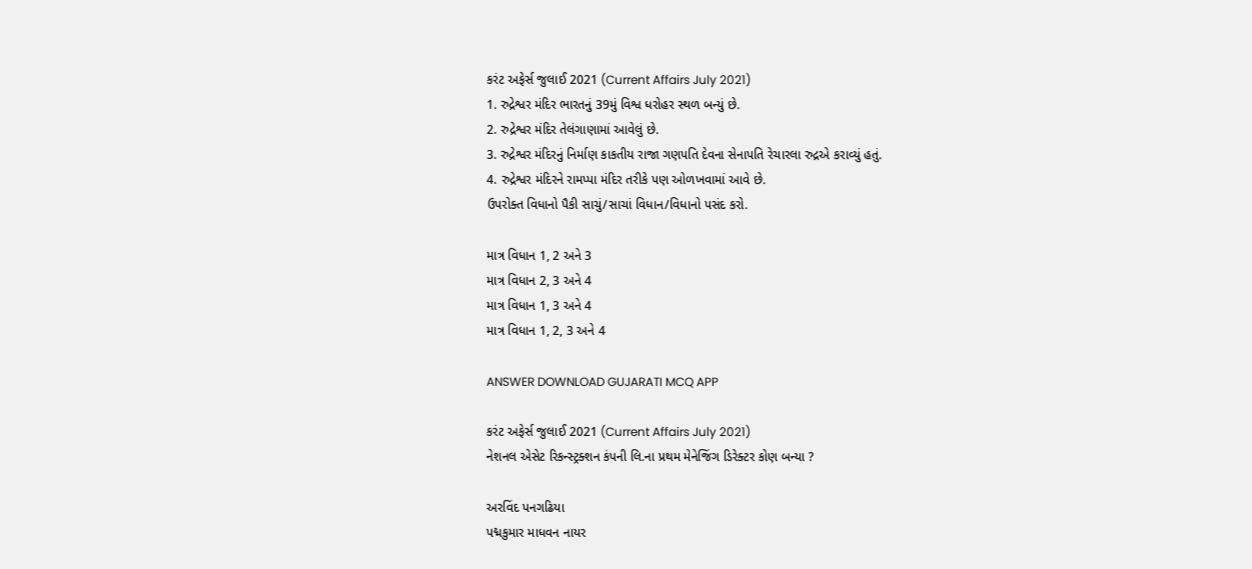કરંટ અફેર્સ જુલાઈ 2021 (Current Affairs July 2021)
1. રુદ્રેશ્વર મંદિર ભારતનું 39મું વિશ્વ ધરોહર સ્થળ બન્યું છે.
2. રુદ્રેશ્વર મંદિર તેલંગાણામાં આવેલું છે.
3. રુદ્રેશ્વર મંદિરનું નિર્માણ કાકતીય રાજા ગણપતિ દેવના સેનાપતિ રેચારલા રુદ્રએ કરાવ્યું હતું.
4. રુદ્રેશ્વર મંદિરને રામપ્પા મંદિર તરીકે પણ ઓળખવામાં આવે છે.
ઉપરોક્ત વિધાનો પૈકી સાચું/સાચાં વિધાન/વિધાનો પસંદ કરો.

માત્ર વિધાન 1, 2 અને 3
માત્ર વિધાન 2, 3 અને 4
માત્ર વિધાન 1, 3 અને 4
માત્ર વિધાન 1, 2, 3 અને 4

ANSWER DOWNLOAD GUJARATI MCQ APP

કરંટ અફેર્સ જુલાઈ 2021 (Current Affairs July 2021)
નેશનલ એસેટ રિકન્સ્ટ્રક્શન કંપની લિ.ના પ્રથમ મેનેજિંગ ડિરેક્ટર કોણ બન્યા ?

અરવિંદ પનગઢિયા
પદ્મકુમાર માધવન નાયર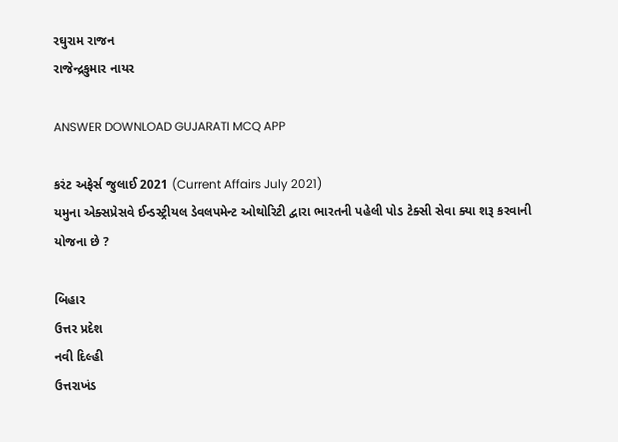રઘુરામ રાજન
રાજેન્દ્રકુમાર નાયર

ANSWER DOWNLOAD GUJARATI MCQ APP

કરંટ અફેર્સ જુલાઈ 2021 (Current Affairs July 2021)
યમુના એક્સપ્રેસવે ઈન્ડસ્ટ્રીયલ ડેવલપમેન્ટ ઓથોરિટી દ્વારા ભારતની પહેલી પોડ ટેક્સી સેવા ક્યા શરૂ કરવાની યોજના છે ?

બિહાર
ઉત્તર પ્રદેશ
નવી દિલ્હી
ઉત્તરાખંડ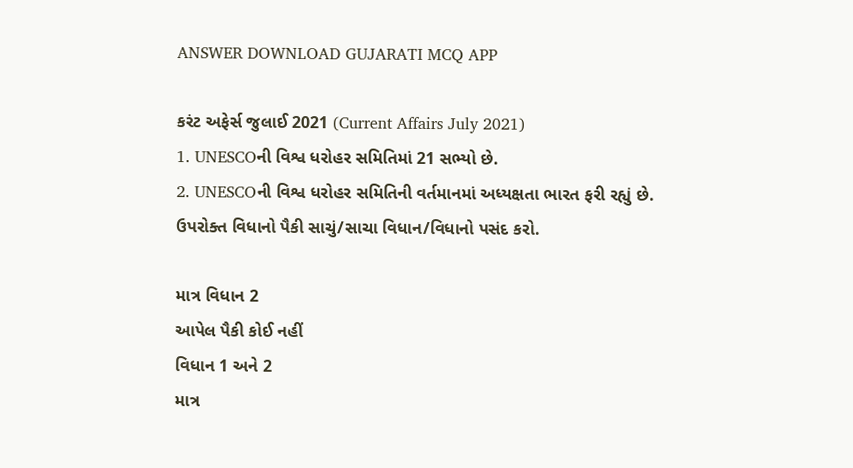ANSWER DOWNLOAD GUJARATI MCQ APP

કરંટ અફેર્સ જુલાઈ 2021 (Current Affairs July 2021)
1. UNESCOની વિશ્વ ધરોહર સમિતિમાં 21 સભ્યો છે.
2. UNESCOની વિશ્વ ધરોહર સમિતિની વર્તમાનમાં અધ્યક્ષતા ભારત ફરી રહ્યું છે.
ઉપરોક્ત વિધાનો પૈકી સાચું/સાચા વિધાન/વિધાનો પસંદ કરો.

માત્ર વિધાન 2
આપેલ પૈકી કોઈ નહીં
વિધાન 1 અને 2
માત્ર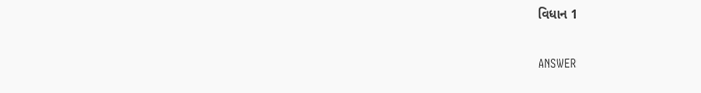વિધાન 1

ANSWER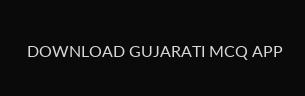DOWNLOAD GUJARATI MCQ APP